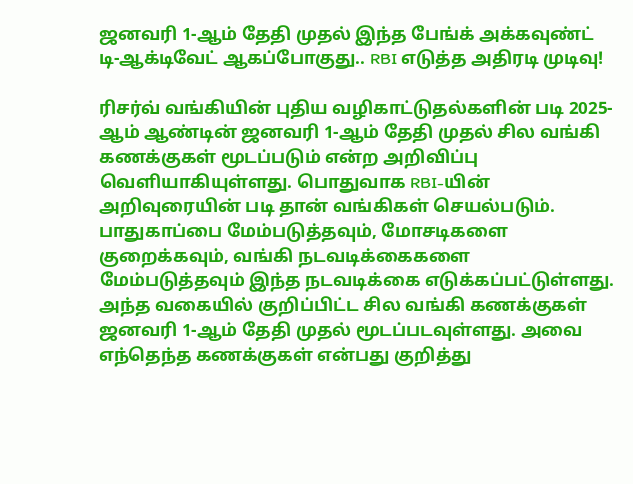ஜனவரி 1-ஆம் தேதி முதல் இந்த பேங்க் அக்கவுண்ட் டி-ஆக்டிவேட் ஆகப்போகுது.. RBI எடுத்த அதிரடி முடிவு!

ரிசர்வ் வங்கியின் புதிய வழிகாட்டுதல்களின் படி 2025-ஆம் ஆண்டின் ஜனவரி 1-ஆம் தேதி முதல் சில வங்கி கணக்குகள் மூடப்படும் என்ற அறிவிப்பு வெளியாகியுள்ளது. பொதுவாக RBI-யின் அறிவுரையின் படி தான் வங்கிகள் செயல்படும். பாதுகாப்பை மேம்படுத்தவும், மோசடிகளை குறைக்கவும், வங்கி நடவடிக்கைகளை மேம்படுத்தவும் இந்த நடவடிக்கை எடுக்கப்பட்டுள்ளது. அந்த வகையில் குறிப்பிட்ட சில வங்கி கணக்குகள் ஜனவரி 1-ஆம் தேதி முதல் மூடப்படவுள்ளது. அவை எந்தெந்த கணக்குகள் என்பது குறித்து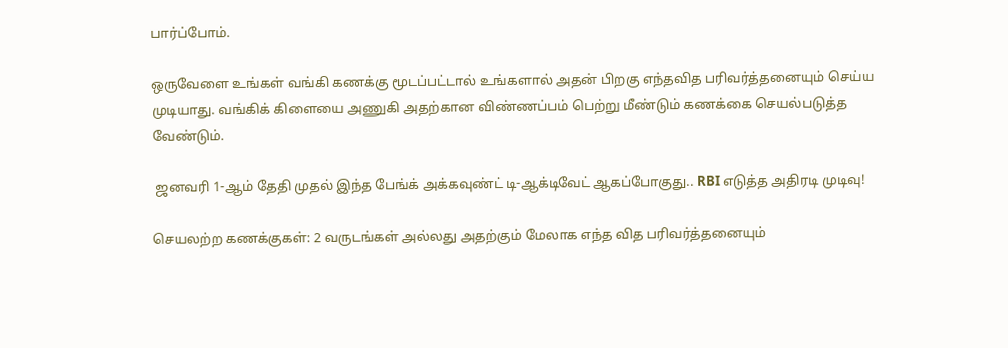பார்ப்போம்.

ஒருவேளை உங்கள் வங்கி கணக்கு மூடப்பட்டால் உங்களால் அதன் பிறகு எந்தவித பரிவர்த்தனையும் செய்ய முடியாது. வங்கிக் கிளையை அணுகி அதற்கான விண்ணப்பம் பெற்று மீண்டும் கணக்கை செயல்படுத்த வேண்டும்.

 ஜனவரி 1-ஆம் தேதி முதல் இந்த பேங்க் அக்கவுண்ட் டி-ஆக்டிவேட் ஆகப்போகுது.. RBI எடுத்த அதிரடி முடிவு!

செயலற்ற கணக்குகள்: 2 வருடங்கள் அல்லது அதற்கும் மேலாக எந்த வித பரிவர்த்தனையும்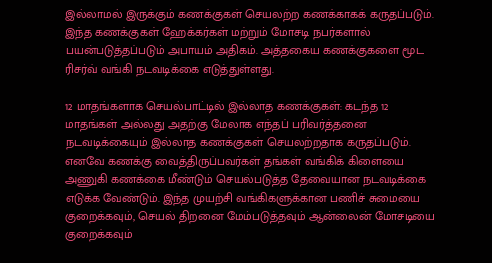இல்லாமல் இருக்கும் கணக்குகள் செயலற்ற கணக்காகக் கருதப்படும். இந்த கணக்குகள் ஹேக்கர்கள் மற்றும் மோசடி நபர்களால் பயன்படுத்தப்படும் அபாயம் அதிகம். அத்தகைய கணக்குகளை மூட ரிசர்வ் வங்கி நடவடிக்கை எடுத்துள்ளது.

12 மாதங்களாக செயல்பாட்டில் இல்லாத கணக்குகள்: கடந்த 12 மாதங்கள் அல்லது அதற்கு மேலாக எந்தப் பரிவர்த்தனை நடவடிக்கையும் இல்லாத கணக்குகள் செயலற்றதாக கருதப்படும். எனவே கணக்கு வைத்திருப்பவர்கள் தங்கள் வங்கிக் கிளையை அணுகி கணக்கை மீண்டும் செயல்படுத்த தேவையான நடவடிக்கை எடுக்க வேண்டும். இந்த முயற்சி வங்கிகளுக்கான பணிச் சுமையை குறைக்கவும், செயல் திறனை மேம்படுத்தவும் ஆன்லைன் மோசடியை குறைக்கவும்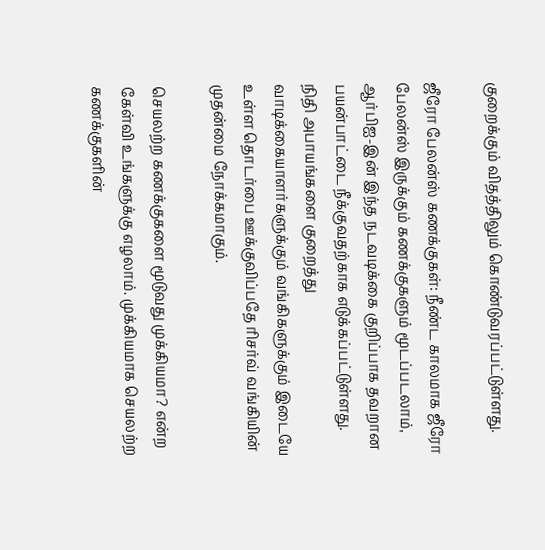குறைக்கும் விதத்திலும் கொண்டுவரப்பட்டுள்ளது.

ஜீரோ பேலன்ஸ் கணக்குகள்: நீண்ட காலமாக ஜீரோ பேலன்ஸ் இருக்கும் கணக்குகளும் மூடப்படலாம், ஆர்பிஐ-இன் இந்த நடவடிக்கை குறிப்பாக தவறான பயன்பாட்டை நீக்குவதற்காக எடுக்கப்பட்டுள்ளது. நிதி அபாயங்களை குறைத்து வாடிக்கையாளர்களுக்கும் வங்கிகளுக்கும் இடையே உள்ள தொடர்பை ஊக்குவிப்பதே ரிசர்வ் வங்கியின் முதன்மை நோக்கமாகும்.

செயலற்ற கணக்குகளை மூடுவது முக்கியமா? என்ற கேள்வி உங்களுக்கு எழலாம். முக்கியமாக செயலற்ற கணக்குகளின்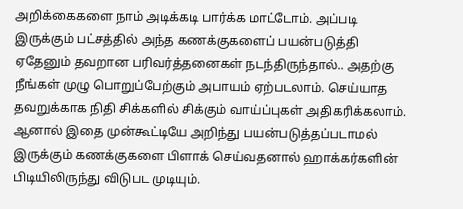அறிக்கைகளை நாம் அடிக்கடி பார்க்க மாட்டோம். அப்படி இருக்கும் பட்சத்தில் அந்த கணக்குகளைப் பயன்படுத்தி ஏதேனும் தவறான பரிவர்த்தனைகள் நடந்திருந்தால்.. அதற்கு நீங்கள் முழு பொறுப்பேற்கும் அபாயம் ஏற்படலாம். செய்யாத தவறுக்காக நிதி சிக்களில் சிக்கும் வாய்ப்புகள் அதிகரிக்கலாம். ஆனால் இதை முன்கூட்டியே அறிந்து பயன்படுத்தப்படாமல் இருக்கும் கணக்குகளை பிளாக் செய்வதனால் ஹாக்கர்களின் பிடியிலிருந்து விடுபட முடியும்.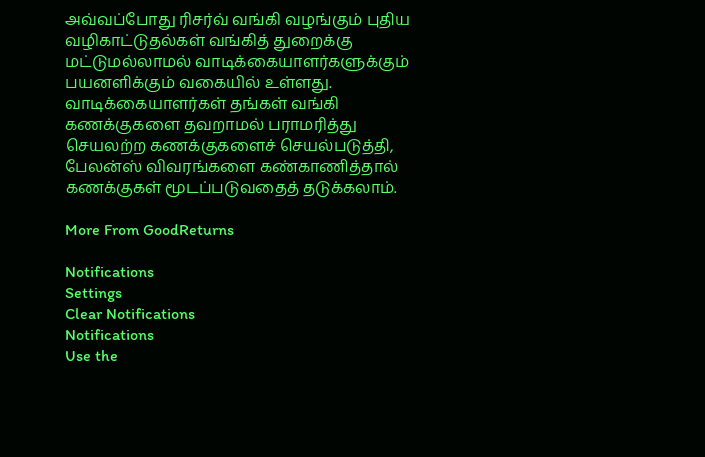அவ்வப்போது ரிசர்வ் வங்கி வழங்கும் புதிய வழிகாட்டுதல்கள் வங்கித் துறைக்கு மட்டுமல்லாமல் வாடிக்கையாளர்களுக்கும் பயனளிக்கும் வகையில் உள்ளது. வாடிக்கையாளர்கள் தங்கள் வங்கி கணக்குகளை தவறாமல் பராமரித்து செயலற்ற கணக்குகளைச் செயல்படுத்தி, பேலன்ஸ் விவரங்களை கண்காணித்தால் கணக்குகள் மூடப்படுவதைத் தடுக்கலாம்.

More From GoodReturns

Notifications
Settings
Clear Notifications
Notifications
Use the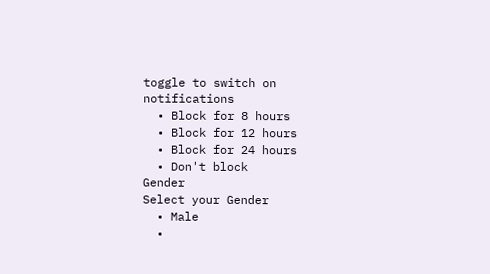toggle to switch on notifications
  • Block for 8 hours
  • Block for 12 hours
  • Block for 24 hours
  • Don't block
Gender
Select your Gender
  • Male
  •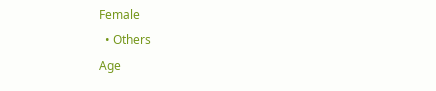Female
  • Others
Age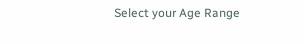Select your Age Range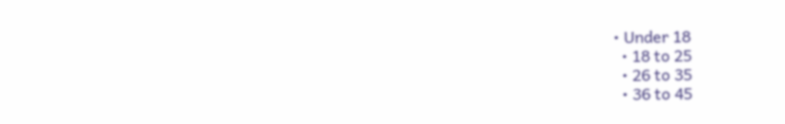• Under 18
  • 18 to 25
  • 26 to 35
  • 36 to 45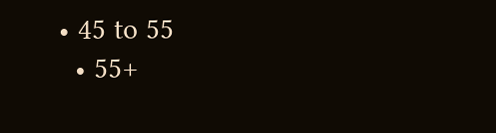• 45 to 55
  • 55+